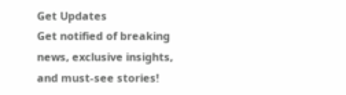Get Updates
Get notified of breaking news, exclusive insights, and must-see stories!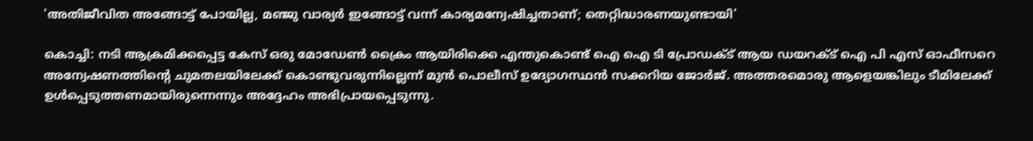'അതിജീവിത അങ്ങോട്ട് പോയില്ല, മഞ്ജു വാര്യർ ഇങ്ങോട്ട് വന്ന് കാര്യമന്വേഷിച്ചതാണ്; തെറ്റിദ്ധാരണയുണ്ടായി'

കൊച്ചി: നടി ആക്രമിക്കപ്പെട്ട കേസ് ഒരു മോഡേണ്‍ ക്രൈം ആയിരിക്കെ എന്തുകൊണ്ട് ഐ ഐ ടി പ്രോഡക്ട് ആയ ഡയറക്ട് ഐ പി എസ് ഓഫീസറെ അന്വേഷണത്തിന്റെ ചുമതലയിലേക്ക് കൊണ്ടുവരുന്നില്ലെന്ന് മുന്‍ പൊലീസ് ഉദ്യോഗസ്ഥന്‍ സക്കറിയ ജോർജ്. അത്തരമൊരു ആളെയങ്കിലും ടീമിലേക്ക് ഉള്‍പ്പെടുത്തണമായിരുന്നെന്നും അദ്ദേഹം അഭിപ്രായപ്പെടുന്നു.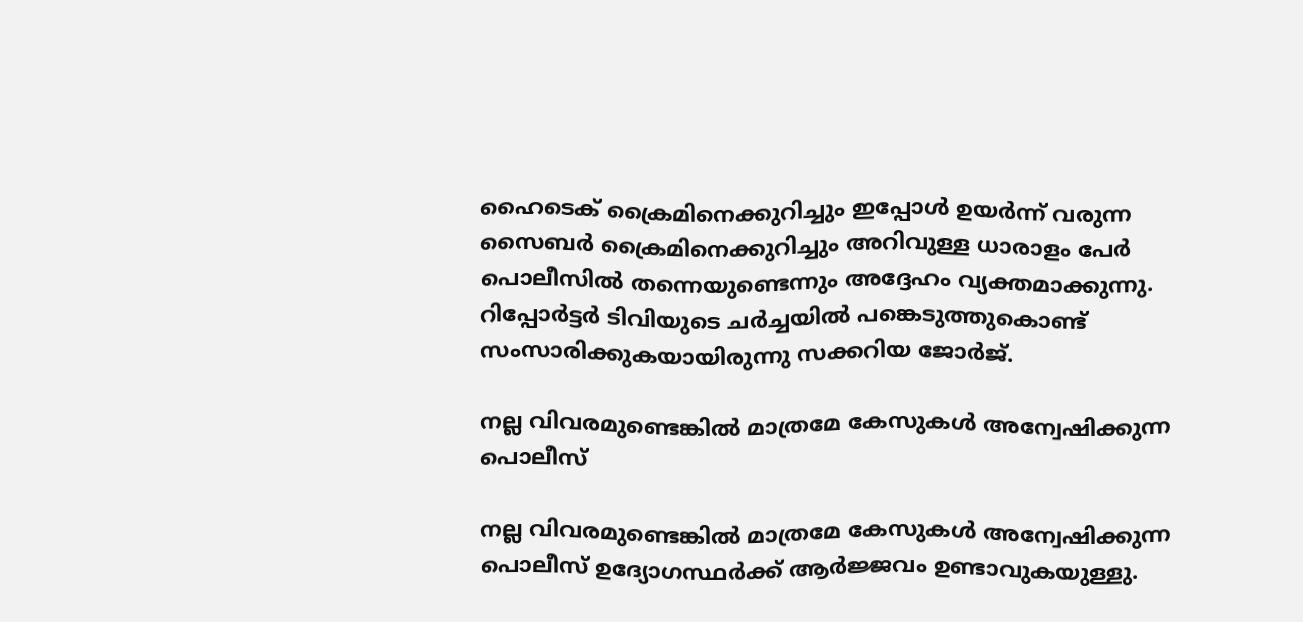ഹൈടെക് ക്രൈമിനെക്കുറിച്ചും ഇപ്പോള്‍ ഉയർന്ന് വരുന്ന സൈബർ ക്രൈമിനെക്കുറിച്ചും അറിവുള്ള ധാരാളം പേർ പൊലീസില്‍ തന്നെയുണ്ടെന്നും അദ്ദേഹം വ്യക്തമാക്കുന്നു. റിപ്പോർട്ടർ ടിവിയുടെ ചർച്ചയില്‍ പങ്കെടുത്തുകൊണ്ട് സംസാരിക്കുകയായിരുന്നു സക്കറിയ ജോർജ്.

നല്ല വിവരമുണ്ടെങ്കില്‍ മാത്രമേ കേസുകള്‍ അന്വേഷിക്കുന്ന പൊലീസ്

നല്ല വിവരമുണ്ടെങ്കില്‍ മാത്രമേ കേസുകള്‍ അന്വേഷിക്കുന്ന പൊലീസ് ഉദ്യോഗസ്ഥർക്ക് ആർജ്ജവം ഉണ്ടാവുകയുള്ളു.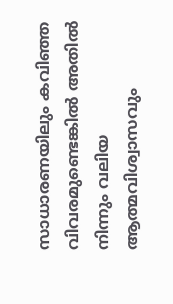സാധാരണയിലും കവിഞ്ഞ വിവരമുണ്ടെങ്കില്‍ അതില്‍ നിന്നും വലിയ ആത്മവിശ്വാസവും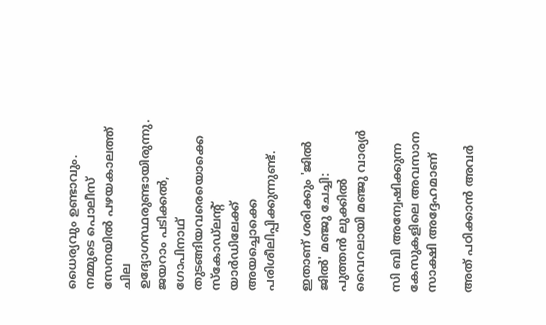ധൈര്യവും ഉണ്ടാവും. നമ്മുടെ പൊലീസ് സേനയില്‍ പഴയകാലത്ത് ചില ഉദ്യോഗസ്ഥരുണ്ടായിരുന്നു. ജയറാം പടിക്കല്‍, ഗോപിനാഥ് തുടങ്ങിയവരെയൊക്കെ സ്കോഡ്ലന്റ് യാർഡിലേക്ക് അയച്ചൊക്കെ പരിശീലിപ്പിക്കുന്നുണ്ട്.

ഇതാണ് ശരിക്കും 'ജില്‍ ജില്‍' മഞ്ജു ചേച്ചി: പുത്തന്‍ ലുക്കില്‍ വൈറലായി മഞ്ജു വാര്യർ

സി ബി അന്വേഷിക്കുന്ന കേസുകളിലെ അവസാന സാക്ഷി അദ്ദേഹമാണ്

അത് പഠിക്കാന്‍ അവർ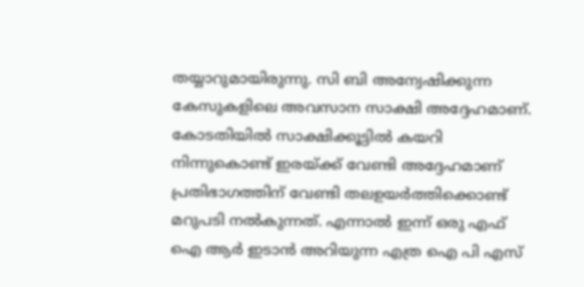തയ്യാറുമായിരുന്നു. സി ബി അന്വേഷിക്കുന്ന കേസുകളിലെ അവസാന സാക്ഷി അദ്ദേഹമാണ്. കോടതിയില്‍ സാക്ഷിക്കൂട്ടില്‍ കയറി നിന്നുകൊണ്ട് ഇരയ്ക്ക് വേണ്ടി അദ്ദേഹമാണ് പ്രതിഭാഗത്തിന് വേണ്ടി തലഉയർത്തിക്കൊണ്ട് മറുപടി നല്‍കുന്നത്. എന്നാല്‍ ഇന്ന് ഒരു എഫ് ഐ ആർ ഇടാന്‍ അറിയുന്ന എത്ര ഐ പി എസ്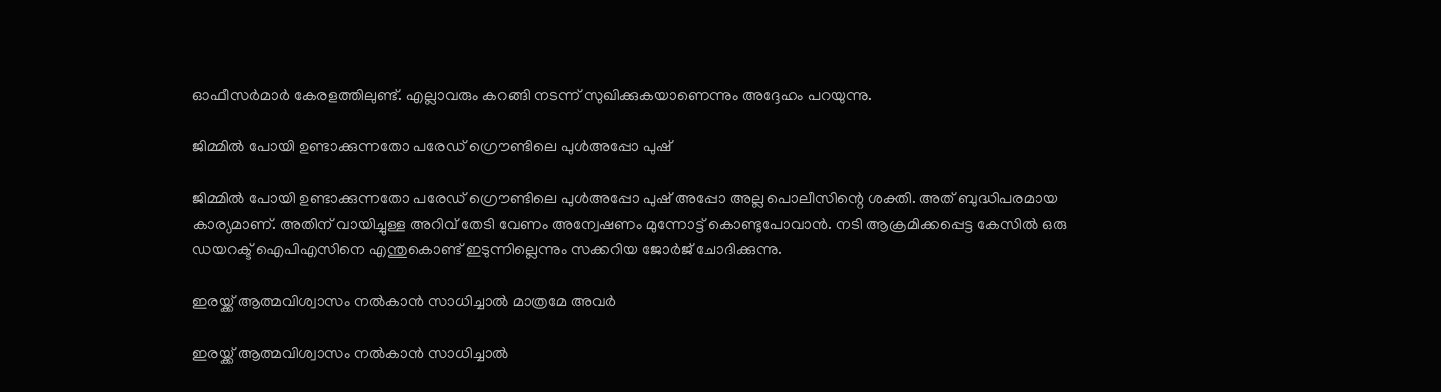ഓഫീസർമാർ കേരളത്തിലുണ്ട്. എല്ലാവരും കറങ്ങി നടന്ന് സുഖിക്കുകയാണെന്നും അദ്ദേഹം പറയുന്നു.

ജിമ്മില്‍ പോയി ഉണ്ടാക്കുന്നതോ പരേഡ് ഗ്രൌണ്ടിലെ പുള്‍അപ്പോ പുഷ്

ജിമ്മില്‍ പോയി ഉണ്ടാക്കുന്നതോ പരേഡ് ഗ്രൌണ്ടിലെ പുള്‍അപ്പോ പുഷ് അപ്പോ അല്ല പൊലീസിന്റെ ശക്തി. അത് ബുദ്ധിപരമായ കാര്യമാണ്. അതിന് വായിച്ചുള്ള അറിവ് തേടി വേണം അന്വേഷണം മുന്നോട്ട് കൊണ്ടുപോവാന്‍. നടി ആക്രമിക്കപ്പെട്ട കേസില്‍ ഒരു ഡയറക്ട് ഐപിഎസിനെ എന്തുകൊണ്ട് ഇടുന്നില്ലെന്നും സക്കറിയ ജോർജ് ചോദിക്കുന്നു.

ഇരയ്ക്ക് ആത്മവിശ്വാസം നല്‍കാന്‍ സാധിച്ചാല്‍ മാത്രമേ അവർ

ഇരയ്ക്ക് ആത്മവിശ്വാസം നല്‍കാന്‍ സാധിച്ചാല്‍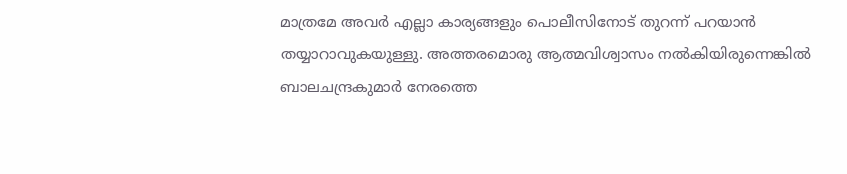മാത്രമേ അവർ എല്ലാ കാര്യങ്ങളും പൊലീസിനോട് തുറന്ന് പറയാന്‍ തയ്യാറാവുകയുള്ളു. അത്തരമൊരു ആത്മവിശ്വാസം നല്‍കിയിരുന്നെങ്കില്‍ ബാലചന്ദ്രകുമാർ നേരത്തെ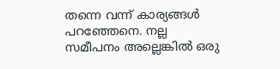തന്നെ വന്ന് കാര്യങ്ങ‍ള്‍ പറഞ്ഞേനെ. നല്ല സമീപനം അല്ലെങ്കില്‍ ഒരു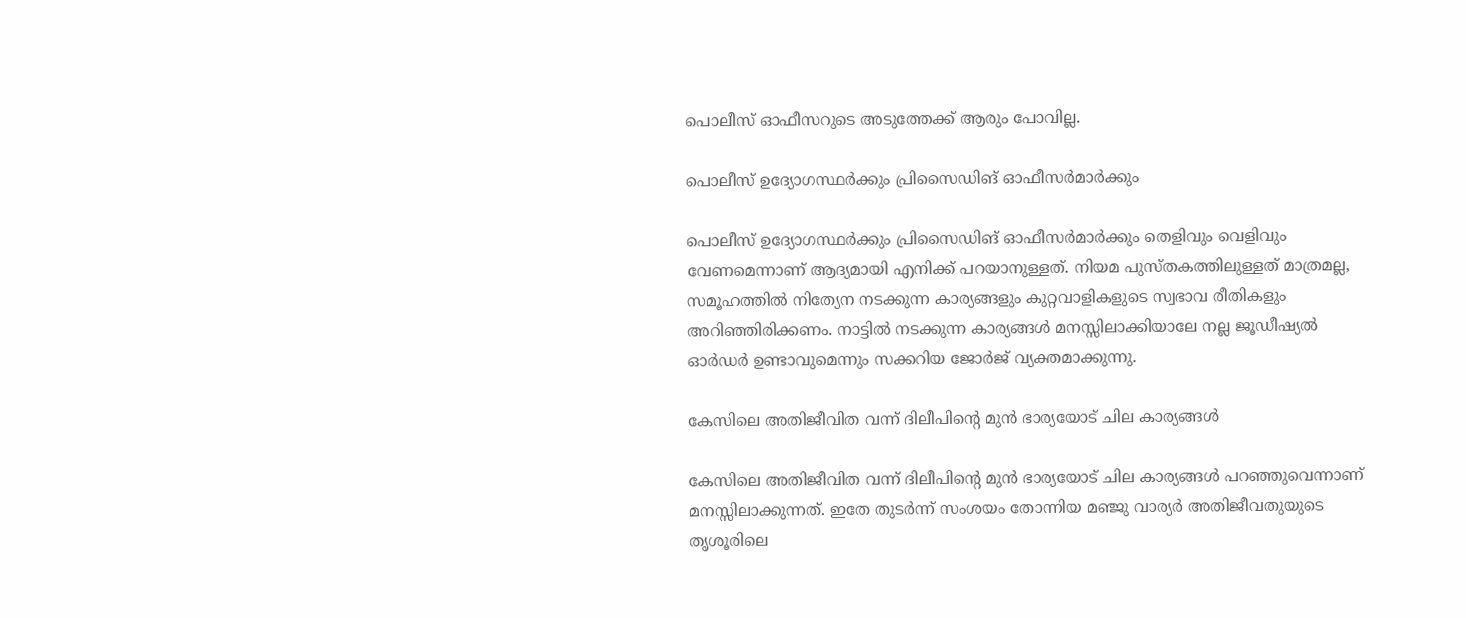പൊലീസ് ഓഫീസറുടെ അടുത്തേക്ക് ആരും പോവില്ല.

പൊലീസ് ഉദ്യോഗസ്ഥർക്കും പ്രിസൈഡിങ് ഓഫീസർമാർക്കും

പൊലീസ് ഉദ്യോഗസ്ഥർക്കും പ്രിസൈഡിങ് ഓഫീസർമാർക്കും തെളിവും വെളിവും വേണമെന്നാണ് ആദ്യമായി എനിക്ക് പറയാനുള്ളത്. നിയമ പുസ്തകത്തിലുള്ളത് മാത്രമല്ല, സമൂഹത്തില്‍ നിത്യേന നടക്കുന്ന കാര്യങ്ങളും കുറ്റവാളികളുടെ സ്വഭാവ രീതികളും അറിഞ്ഞിരിക്കണം. നാട്ടില്‍ നടക്കുന്ന കാര്യങ്ങള്‍ മനസ്സിലാക്കിയാലേ നല്ല ജൂഡീഷ്യല്‍ ഓർഡർ ഉണ്ടാവുമെന്നും സക്കറിയ ജോർജ് വ്യക്തമാക്കുന്നു.

കേസിലെ അതിജീവിത വന്ന് ദിലീപിന്റെ മുന്‍ ഭാര്യയോട് ചില കാര്യങ്ങള്‍

കേസിലെ അതിജീവിത വന്ന് ദിലീപിന്റെ മുന്‍ ഭാര്യയോട് ചില കാര്യങ്ങള്‍ പറഞ്ഞുവെന്നാണ് മനസ്സിലാക്കുന്നത്. ഇതേ തുടർന്ന് സംശയം തോന്നിയ മഞ്ജു വാര്യർ അതിജീവതുയുടെ തൃശൂരിലെ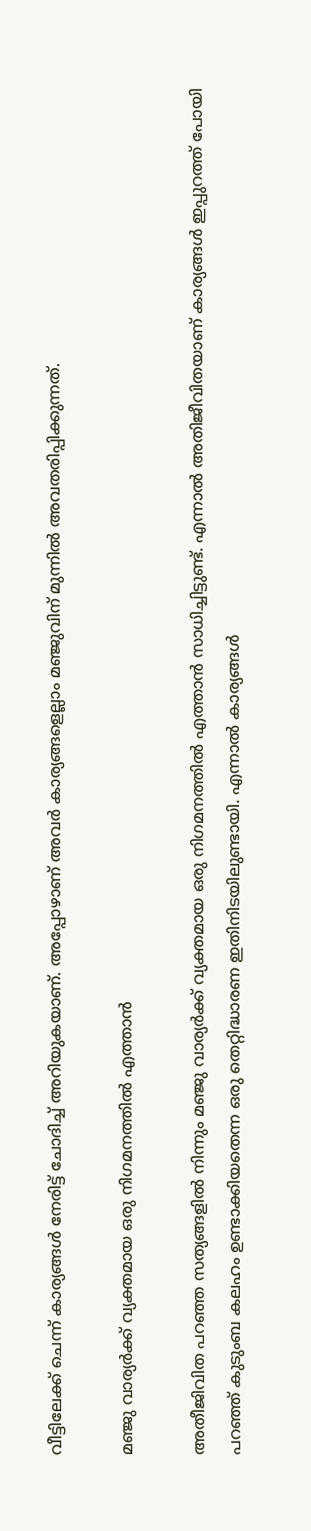വീട്ടിലേക്ക് ചെന്ന് കാര്യങ്ങള്‍ നേരിട്ട് ചോദിച്ച് അറിയുകയാണ്. അപ്പോഴാണ് അവർ കാര്യങ്ങളെല്ലാം മഞ്ജുവിന് മുന്നില്‍ അവതരിപ്പിക്കുന്നത്.

മഞ്ജു വാര്യർക്ക് വ്യക്തമായ ഒരു നിഗമനത്തില്‍ എത്താന്‍

അതീജിവിത പറഞ്ഞ സത്യങ്ങളില്‍ നിന്നും മഞ്ജു വാര്യർക്ക് വ്യക്തമായ ഒരു നിഗമനത്തില്‍ എത്താന്‍ സാധിച്ചിട്ടുണ്ട്. എന്നാല്‍ അതിജീവിതയാണ് കാര്യങ്ങള്‍ ഇപ്പുറത്ത് പോയി പറഞ്ഞ് കുടുംബ കലഹം ഉണ്ടാക്കിയതെന്ന ഒരു തെറ്റിദ്ധാരണ ഇതിനിടയിലുണ്ടായി. എന്നാല്‍ കാര്യങ്ങള്‍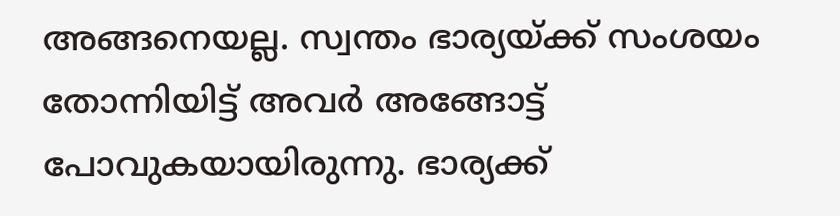അങ്ങനെയല്ല. സ്വന്തം ഭാര്യയ്ക്ക് സംശയം തോന്നിയിട്ട് അവർ അങ്ങോട്ട് പോവുകയായിരുന്നു. ഭാര്യക്ക്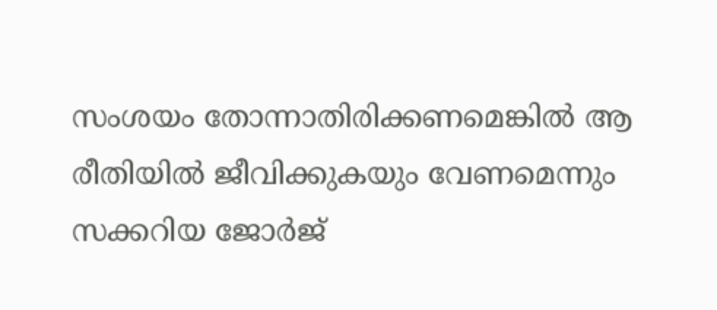സംശയം തോന്നാതിരിക്കണമെങ്കില്‍ ആ രീതിയില്‍ ജീവിക്കുകയും വേണമെന്നും സക്കറിയ ജോർജ്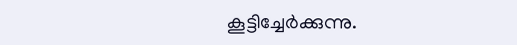കൂട്ടിച്ചേർക്കുന്നു.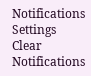Notifications
Settings
Clear Notifications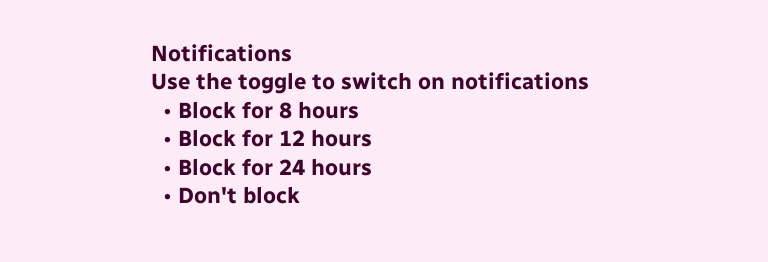Notifications
Use the toggle to switch on notifications
  • Block for 8 hours
  • Block for 12 hours
  • Block for 24 hours
  • Don't block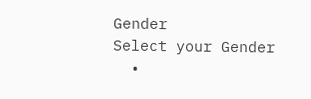Gender
Select your Gender
  •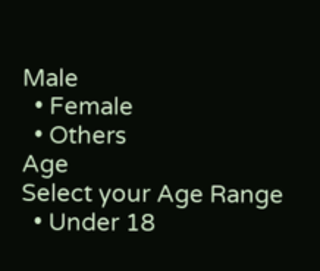Male
  • Female
  • Others
Age
Select your Age Range
  • Under 18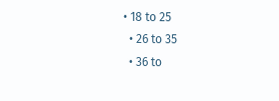• 18 to 25
  • 26 to 35
  • 36 to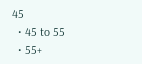45
  • 45 to 55
  • 55+